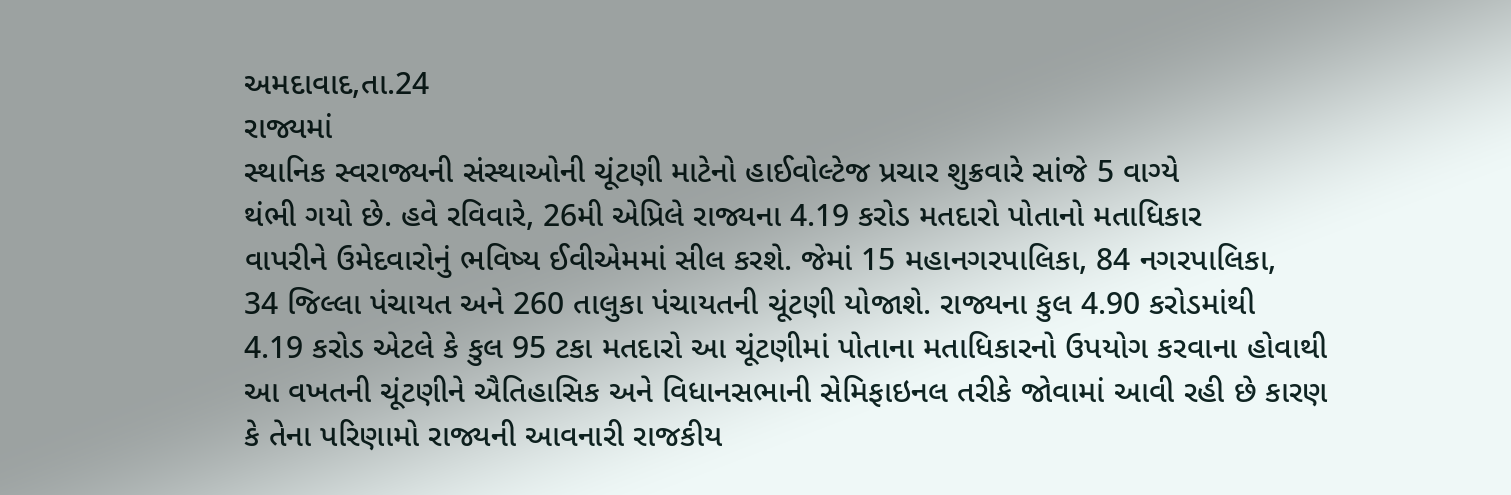અમદાવાદ,તા.24
રાજ્યમાં
સ્થાનિક સ્વરાજ્યની સંસ્થાઓની ચૂંટણી માટેનો હાઈવોલ્ટેજ પ્રચાર શુક્રવારે સાંજે 5 વાગ્યે
થંભી ગયો છે. હવે રવિવારે, 26મી એપ્રિલે રાજ્યના 4.19 કરોડ મતદારો પોતાનો મતાધિકાર
વાપરીને ઉમેદવારોનું ભવિષ્ય ઈવીએમમાં સીલ કરશે. જેમાં 15 મહાનગરપાલિકા, 84 નગરપાલિકા,
34 જિલ્લા પંચાયત અને 260 તાલુકા પંચાયતની ચૂંટણી યોજાશે. રાજ્યના કુલ 4.90 કરોડમાંથી
4.19 કરોડ એટલે કે કુલ 95 ટકા મતદારો આ ચૂંટણીમાં પોતાના મતાધિકારનો ઉપયોગ કરવાના હોવાથી
આ વખતની ચૂંટણીને ઐતિહાસિક અને વિધાનસભાની સેમિફાઇનલ તરીકે જોવામાં આવી રહી છે કારણ
કે તેના પરિણામો રાજ્યની આવનારી રાજકીય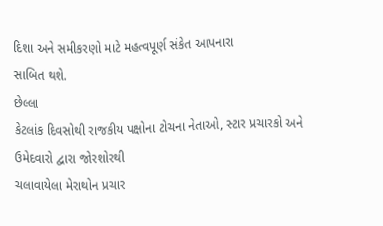દિશા અને સમીકરણો માટે મહત્વપૂર્ણ સંકેત આપનારા
સાબિત થશે.
છેલ્લા
કેટલાંક દિવસોથી રાજકીય પક્ષોના ટોચના નેતાઓ, સ્ટાર પ્રચારકો અને ઉમેદવારો દ્વારા જોરશોરથી
ચલાવાયેલા મેરાથોન પ્રચાર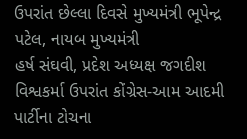ઉપરાંત છેલ્લા દિવસે મુખ્યમંત્રી ભૂપેન્દ્ર પટેલ, નાયબ મુખ્યમંત્રી
હર્ષ સંઘવી, પ્રદેશ અધ્યક્ષ જગદીશ વિશ્વકર્મા ઉપરાંત કોંગ્રેસ-આમ આદમી પાર્ટીના ટોચના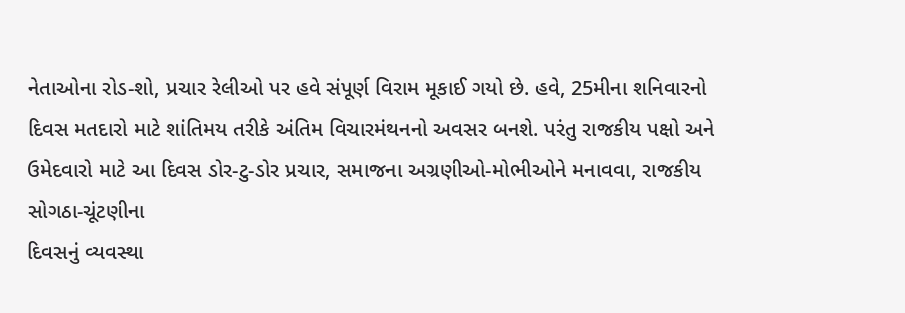નેતાઓના રોડ-શો, પ્રચાર રેલીઓ પર હવે સંપૂર્ણ વિરામ મૂકાઈ ગયો છે. હવે, 25મીના શનિવારનો
દિવસ મતદારો માટે શાંતિમય તરીકે અંતિમ વિચારમંથનનો અવસર બનશે. પરંતુ રાજકીય પક્ષો અને
ઉમેદવારો માટે આ દિવસ ડોર-ટુ-ડોર પ્રચાર, સમાજના અગ્રણીઓ-મોભીઓને મનાવવા, રાજકીય સોગઠા-ચૂંટણીના
દિવસનું વ્યવસ્થા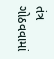તંત્ર ગોઠવવામાં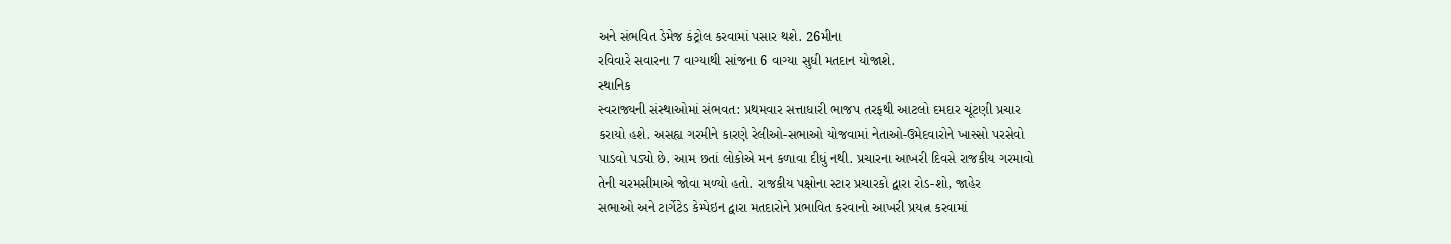અને સંભવિત ડેમેજ કંટ્રોલ કરવામાં પસાર થશે. 26મીના
રવિવારે સવારના 7 વાગ્યાથી સાંજના 6 વાગ્યા સુધી મતદાન યોજાશે.
સ્થાનિક
સ્વરાજ્યની સંસ્થાઓમાં સંભવત: પ્રથમવાર સત્તાધારી ભાજપ તરફથી આટલો દમદાર ચૂંટણી પ્રચાર
કરાયો હશે. અસહ્ય ગરમીને કારણે રેલીઓ-સભાઓ યોજવામાં નેતાઓ-ઉમેદવારોને ખાસ્સો પરસેવો
પાડવો પડ્યો છે. આમ છતાં લોકોએ મન કળાવા દીધું નથી. પ્રચારના આખરી દિવસે રાજકીય ગરમાવો
તેની ચરમસીમાએ જોવા મળ્યો હતો. રાજકીય પક્ષોના સ્ટાર પ્રચારકો દ્વારા રોડ-શો, જાહેર
સભાઓ અને ટાર્ગેટેડ કેમ્પેઇન દ્વારા મતદારોને પ્રભાવિત કરવાનો આખરી પ્રયત્ન કરવામાં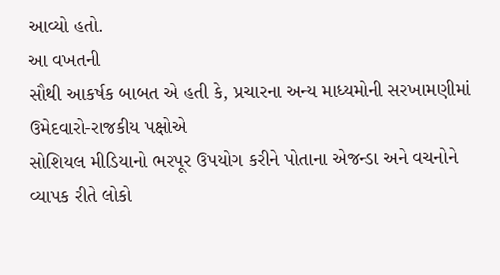આવ્યો હતો.
આ વખતની
સૌથી આકર્ષક બાબત એ હતી કે, પ્રચારના અન્ય માધ્યમોની સરખામણીમાં ઉમેદવારો-રાજકીય પક્ષોએ
સોશિયલ મીડિયાનો ભરપૂર ઉપયોગ કરીને પોતાના એજન્ડા અને વચનોને વ્યાપક રીતે લોકો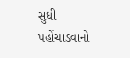સુધી
પહોંચાડવાનો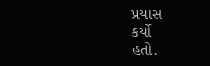પ્રયાસ
કર્યો
હતો.